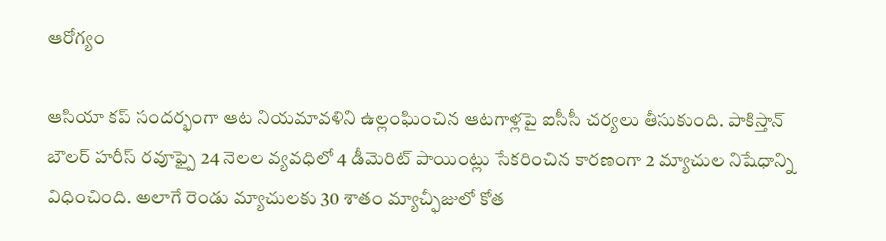ఆరోగ్యం

ఆసియా కప్ సందర్భంగా ఆట నియమావళిని ఉల్లంఘించిన ఆటగాళ్లపై ఐసీసీ చర్యలు తీసుకుంది. పాకిస్తాన్ బౌలర్ హరీస్ రవూఫ్పై 24 నెలల వ్యవధిలో 4 డీమెరిట్ పాయింట్లు సేకరించిన కారణంగా 2 మ్యాచుల నిషేధాన్ని విధించింది. అలాగే రెండు మ్యాచులకు 30 శాతం మ్యాచ్ఫీజులో కోత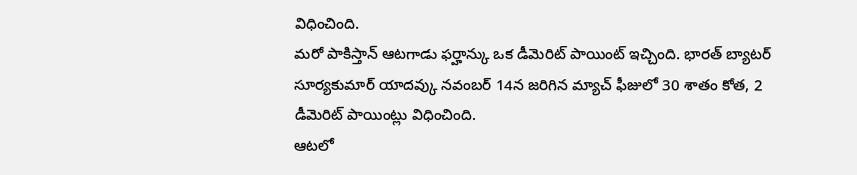విధించింది.
మరో పాకిస్తాన్ ఆటగాడు ఫర్హాన్కు ఒక డీమెరిట్ పాయింట్ ఇచ్చింది. భారత్ బ్యాటర్ సూర్యకుమార్ యాదవ్కు నవంబర్ 14న జరిగిన మ్యాచ్ ఫీజులో 30 శాతం కోత, 2 డీమెరిట్ పాయింట్లు విధించింది.
ఆటలో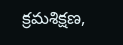క్రమశిక్షణ,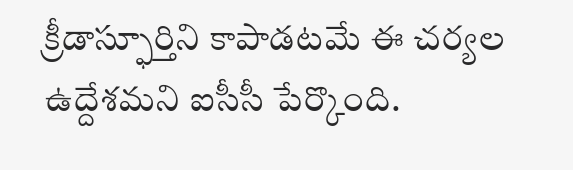క్రీడాస్ఫూర్తిని కాపాడటమే ఈ చర్యల ఉద్దేశమని ఐసీసీ పేర్కొంది.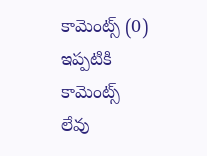కామెంట్స్ (0)
ఇప్పటికి కామెంట్స్ లేవు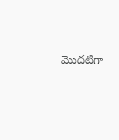మొదటిగా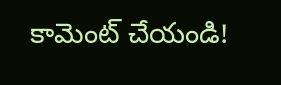కామెంట్ చేయండి!